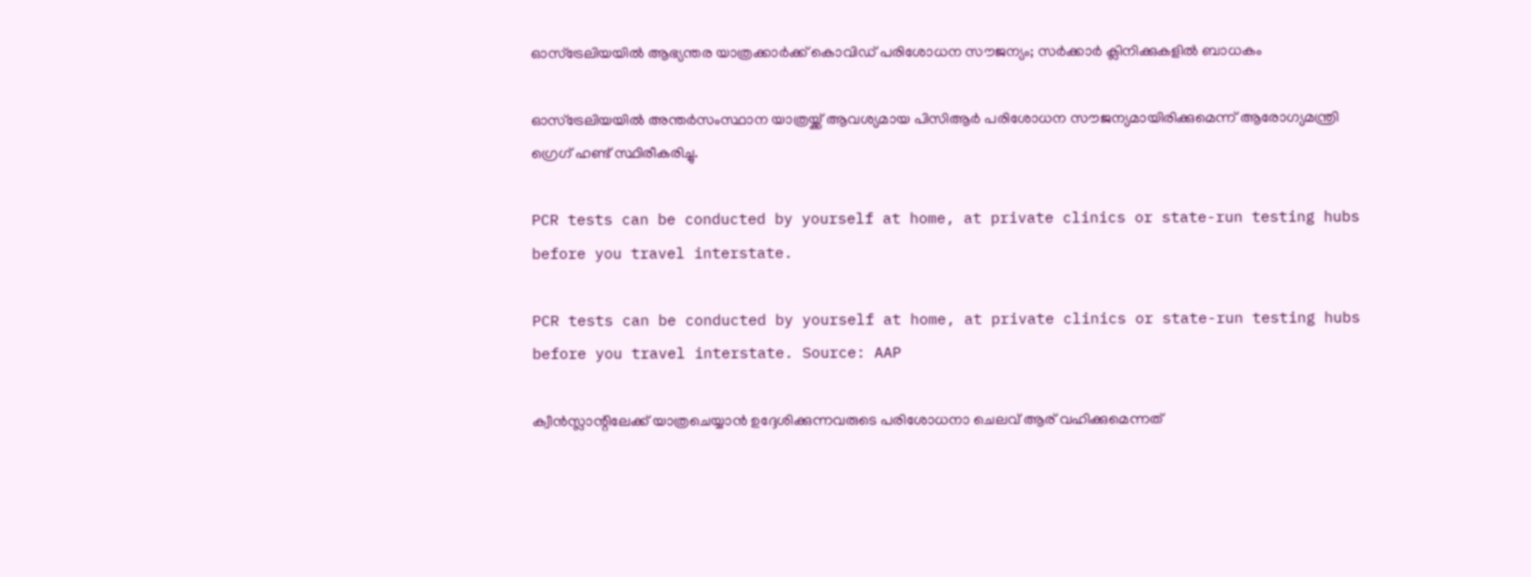ഓസ്‌ട്രേലിയയിൽ ആഭ്യന്തര യാത്രക്കാർക്ക് കൊവിഡ് പരിശോധന സൗജന്യം; സർക്കാർ ക്ലിനിക്കുകളിൽ ബാധകം

ഓസ്‌ട്രേലിയയിൽ അന്തർസംസ്ഥാന യാത്രയ്ക്ക് ആവശ്യമായ പിസിആർ പരിശോധന സൗജന്യമായിരിക്കുമെന്ന് ആരോഗ്യമന്ത്രി ഗ്രെഗ് ഹണ്ട് സ്ഥിരീകരിച്ചു.

PCR tests can be conducted by yourself at home, at private clinics or state-run testing hubs before you travel interstate.

PCR tests can be conducted by yourself at home, at private clinics or state-run testing hubs before you travel interstate. Source: AAP

ക്വീൻസ്ലാന്റിലേക്ക് യാത്രചെയ്യാൻ ഉദ്ദേശിക്കുന്നവരുടെ പരിശോധനാ ചെലവ് ആര് വഹിക്കുമെന്നത്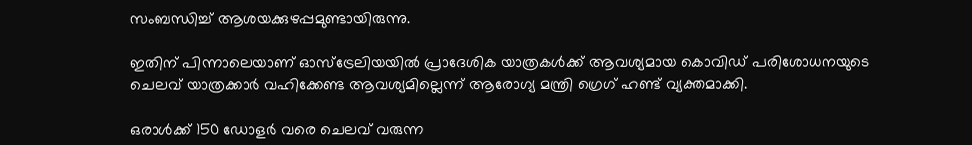സംബന്ധിച്ച് ആശയക്കുഴപ്പമുണ്ടായിരുന്നു.

ഇതിന് പിന്നാലെയാണ് ഓസ്‌ട്രേലിയയിൽ പ്രാദേശിക യാത്രകൾക്ക് ആവശ്യമായ കൊവിഡ് പരിശോധനയുടെ ചെലവ് യാത്രക്കാർ വഹിക്കേണ്ട ആവശ്യമില്ലെന്ന് ആരോഗ്യ മന്ത്രി ഗ്രെഗ് ഹണ്ട് വ്യക്തമാക്കി.

ഒരാൾക്ക് 150 ഡോളർ വരെ ചെലവ് വരുന്ന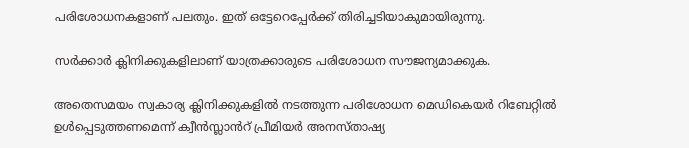പരിശോധനകളാണ് പലതും. ഇത് ഒട്ടേറെപ്പേർക്ക് തിരിച്ചടിയാകുമായിരുന്നു.

സർക്കാർ ക്ലിനിക്കുകളിലാണ് യാത്രക്കാരുടെ പരിശോധന സൗജന്യമാക്കുക.

അതെസമയം സ്വകാര്യ ക്ലിനിക്കുകളിൽ നടത്തുന്ന പരിശോധന മെഡികെയർ റിബേറ്റിൽ ഉൾപ്പെടുത്തണമെന്ന് ക്വീൻസ്ലാൻറ് പ്രീമിയർ അനസ്താഷ്യ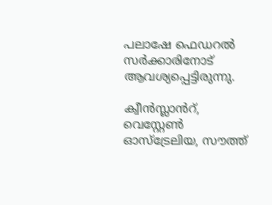പലാഷേ ഫെഡറൽ സർക്കാരിനോട് ആവശ്യപ്പെട്ടിരുന്നു.

ക്വീൻസ്ലാൻറ്, വെസ്റ്റേൺ ഓസ്‌ട്രേലിയ, സൗത്ത്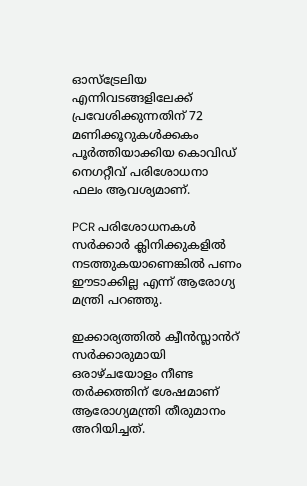ഓസ്‌ട്രേലിയ എന്നിവടങ്ങളിലേക്ക് പ്രവേശിക്കുന്നതിന് 72 മണിക്കൂറുകൾക്കകം പൂർത്തിയാക്കിയ കൊവിഡ് നെഗറ്റീവ് പരിശോധനാ ഫലം ആവശ്യമാണ്.

PCR പരിശോധനകൾ സർക്കാർ ക്ലിനിക്കുകളിൽ നടത്തുകയാണെങ്കിൽ പണം ഈടാക്കില്ല എന്ന് ആരോഗ്യ മന്ത്രി പറഞ്ഞു.

ഇക്കാര്യത്തിൽ ക്വീൻസ്ലാൻറ് സർക്കാരുമായി ഒരാഴ്ചയോളം നീണ്ട തർക്കത്തിന് ശേഷമാണ് ആരോഗ്യമന്ത്രി തീരുമാനം അറിയിച്ചത്.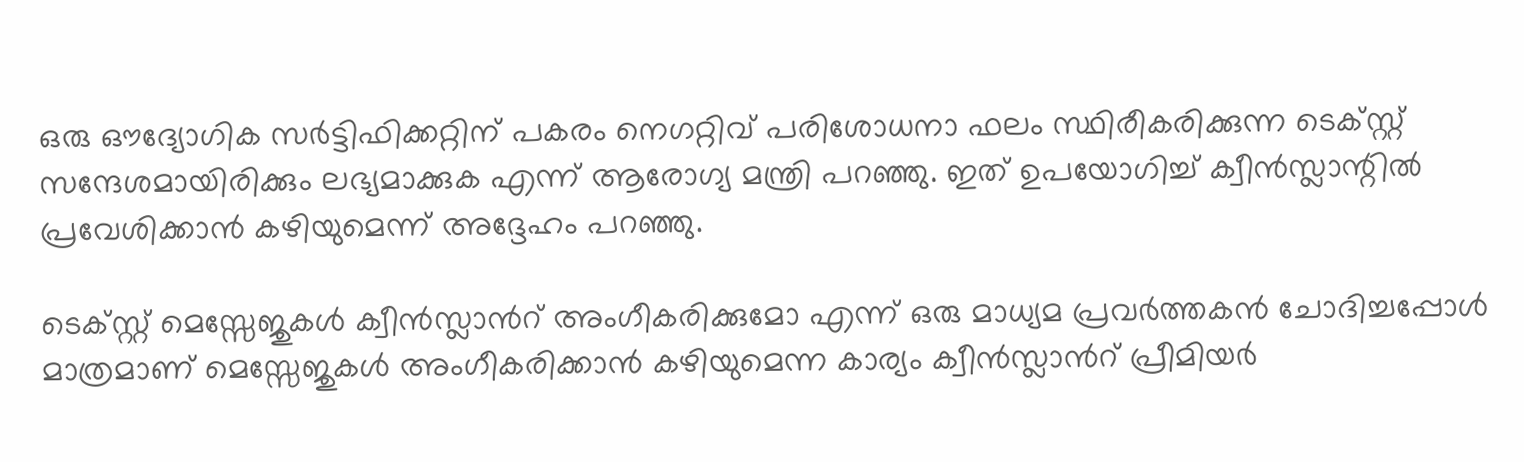ഒരു ഔദ്യോഗിക സർട്ടിഫിക്കറ്റിന് പകരം നെഗറ്റിവ് പരിശോധനാ ഫലം സ്ഥിരീകരിക്കുന്ന ടെക്സ്റ്റ് സന്ദേശമായിരിക്കും ലഭ്യമാക്കുക എന്ന് ആരോഗ്യ മന്ത്രി പറഞ്ഞു. ഇത് ഉപയോഗിച്ച് ക്വീൻസ്ലാന്റിൽ പ്രവേശിക്കാൻ കഴിയുമെന്ന് അദ്ദേഹം പറഞ്ഞു.

ടെക്സ്റ്റ് മെസ്സേജുകൾ ക്വീൻസ്ലാൻറ് അംഗീകരിക്കുമോ എന്ന് ഒരു മാധ്യമ പ്രവർത്തകൻ ചോദിച്ചപ്പോൾ മാത്രമാണ് മെസ്സേജുകൾ അംഗീകരിക്കാൻ കഴിയുമെന്ന കാര്യം ക്വീൻസ്ലാൻറ് പ്രീമിയർ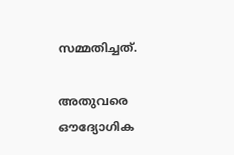സമ്മതിച്ചത്.

അതുവരെ ഔദ്യോഗിക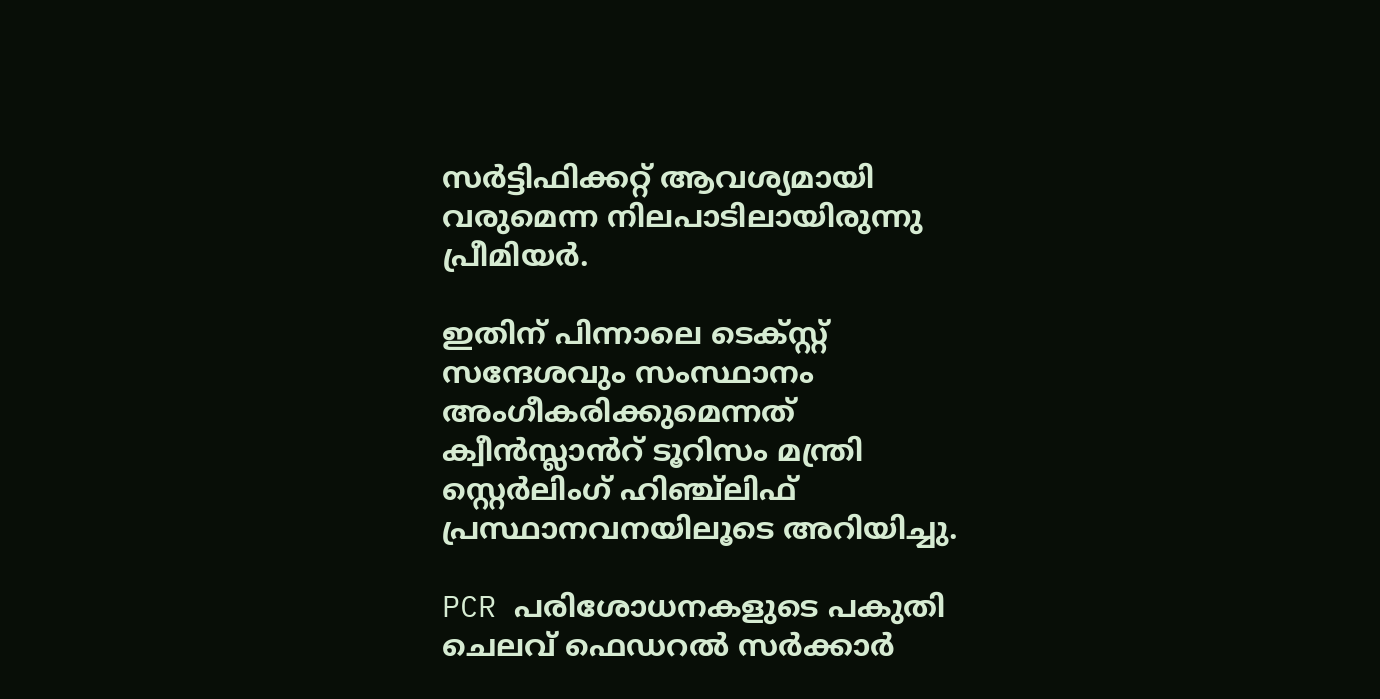സർട്ടിഫിക്കറ്റ് ആവശ്യമായി വരുമെന്ന നിലപാടിലായിരുന്നു പ്രീമിയർ.

ഇതിന് പിന്നാലെ ടെക്സ്റ്റ് സന്ദേശവും സംസ്ഥാനം അംഗീകരിക്കുമെന്നത് ക്വീൻസ്ലാൻറ് ടൂറിസം മന്ത്രി സ്റ്റെർലിംഗ് ഹിഞ്ച്ലിഫ് പ്രസ്ഥാനവനയിലൂടെ അറിയിച്ചു.

PCR പരിശോധനകളുടെ പകുതി ചെലവ് ഫെഡറൽ സർക്കാർ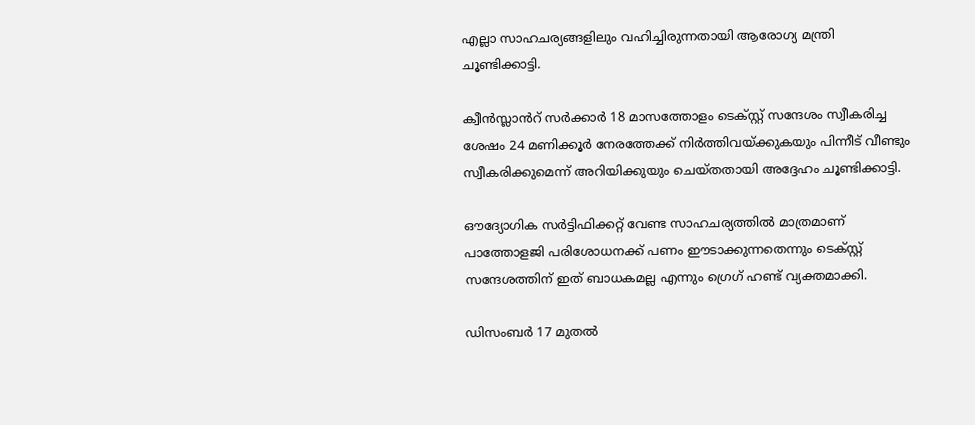എല്ലാ സാഹചര്യങ്ങളിലും വഹിച്ചിരുന്നതായി ആരോഗ്യ മന്ത്രി ചൂണ്ടിക്കാട്ടി.

ക്വീൻസ്ലാൻറ് സർക്കാർ 18 മാസത്തോളം ടെക്സ്റ്റ് സന്ദേശം സ്വീകരിച്ച ശേഷം 24 മണിക്കൂർ നേരത്തേക്ക് നിർത്തിവയ്ക്കുകയും പിന്നീട് വീണ്ടും സ്വീകരിക്കുമെന്ന് അറിയിക്കുയും ചെയ്തതായി അദ്ദേഹം ചൂണ്ടിക്കാട്ടി.

ഔദ്യോഗിക സർട്ടിഫിക്കറ്റ് വേണ്ട സാഹചര്യത്തിൽ മാത്രമാണ് പാത്തോളജി പരിശോധനക്ക് പണം ഈടാക്കുന്നതെന്നും ടെക്സ്റ്റ് സന്ദേശത്തിന് ഇത് ബാധകമല്ല എന്നും ഗ്രെഗ് ഹണ്ട് വ്യക്തമാക്കി.

ഡിസംബർ 17 മുതൽ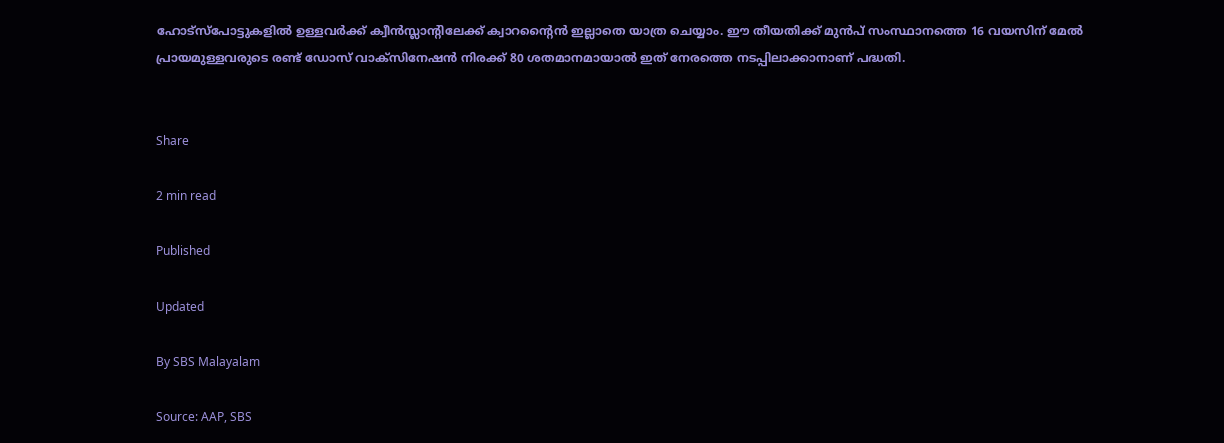ഹോട്സ്പോട്ടുകളിൽ ഉള്ളവർക്ക് ക്വീൻസ്ലാന്റിലേക്ക് ക്വാറന്റൈൻ ഇല്ലാതെ യാത്ര ചെയ്യാം. ഈ തീയതിക്ക് മുൻപ് സംസ്ഥാനത്തെ 16 വയസിന് മേൽ പ്രായമുള്ളവരുടെ രണ്ട് ഡോസ് വാക്‌സിനേഷൻ നിരക്ക് 80 ശതമാനമായാൽ ഇത് നേരത്തെ നടപ്പിലാക്കാനാണ് പദ്ധതി.


Share

2 min read

Published

Updated

By SBS Malayalam

Source: AAP, SBS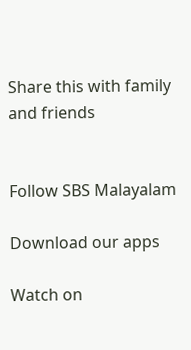Share this with family and friends


Follow SBS Malayalam

Download our apps

Watch on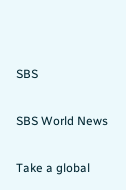SBS

SBS World News

Take a global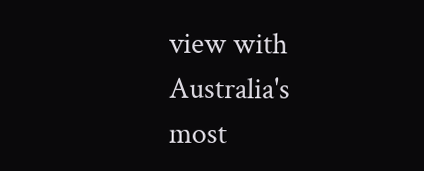view with Australia's most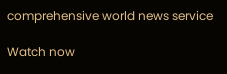comprehensive world news service

Watch now